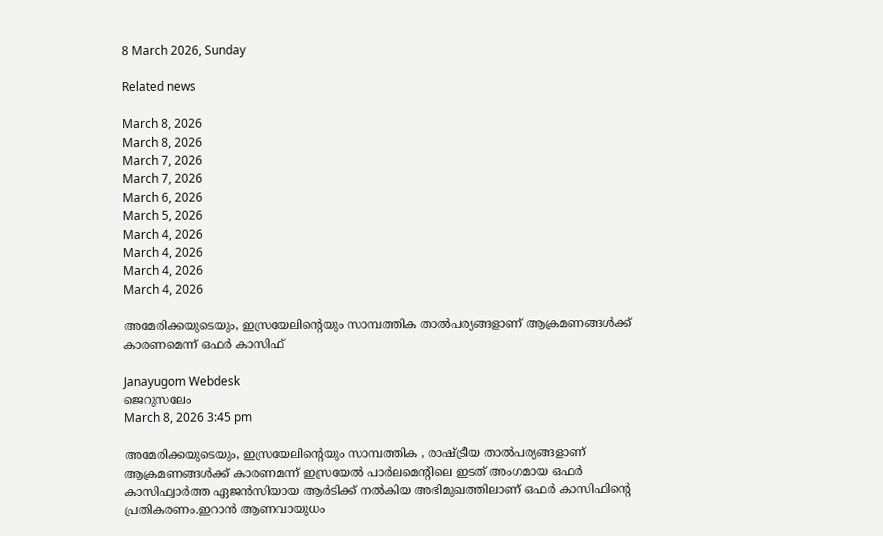8 March 2026, Sunday

Related news

March 8, 2026
March 8, 2026
March 7, 2026
March 7, 2026
March 6, 2026
March 5, 2026
March 4, 2026
March 4, 2026
March 4, 2026
March 4, 2026

അമേരിക്കയുടെയും, ഇസ്രയേലിന്റെയും സാമ്പത്തിക താല്‍പര്യങ്ങളാണ് ആക്രമണങ്ങള്‍ക്ക് കാരണമെന്ന് ഒഫര്‍ കാസിഫ്

Janayugom Webdesk
ജെറുസലേം
March 8, 2026 3:45 pm

അമേരിക്കയുടെയും, ഇസ്രയേലിന്റെയും സാമ്പത്തിക , രാഷ്ട്രീയ താല്‍പര്യങ്ങളാണ് ആക്രമണങ്ങള്‍ക്ക് കാരണമന്ന് ഇസ്രയേല്‍ പാര്‍ലമെന്റിലെ ഇടത് അംഗമായ ഒഫര്‍ കാസിഫ്വാർത്ത ഏജൻസിയായ ആർടിക്ക് നൽകിയ അഭിമുഖത്തിലാണ് ഒഫർ കാസിഫിന്റെ പ്രതികരണം.ഇറാൻ ആണവായുധം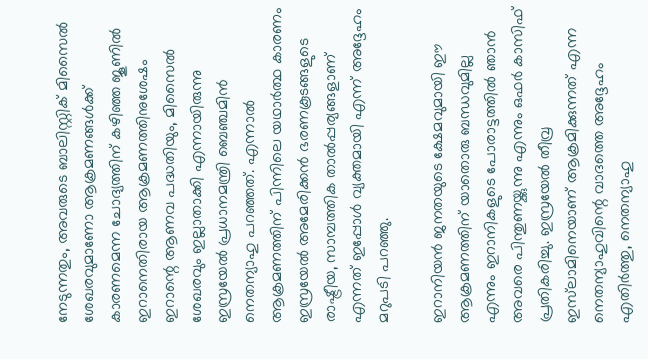നേടുന്നതും, അവരുടെ ബാലിസ്റ്റിക് മിസൈൽ ശേഖരവുമാണോ ആക്രമണങ്ങൾക്ക് കാരണമെന്ന ചോദ്യത്തിന് കഴിഞ്ഞ ജൂണിൽ ഇറാനെതിരായ ആക്രമണത്തിനുശേഷം ഇറാന്റെ ആണവ പദ്ധതിയും, മിസൈൽ ശേഖരവും ഇല്ലാതാക്കി എന്നായിരുന്നു ഇസ്രയേല്‍ പ്രധാനമന്ത്രി ബെഞ്ചമിൻ നെതന്യാഹു പറഞ്ഞത്. എന്നാൽ ആക്രമണത്തിന് പിന്നിലെ യഥാർത്ഥ കാരണം ഇസ്രയേല്‍ അമേരിക്കൻ ഭരണകൂടങ്ങളുടെ രാഷ്ട്രീയ, സാമ്പത്തിക താൽപ്പര്യങ്ങളാണ് എന്നത് ഇപ്പോൾ വ്യക്തമായി എന്ന് അദ്ദേഹം മറുപടി പറഞ്ഞു.

ഇറാനിയൻ ജനതയുടെ ക്ഷേമവുമായി ഈ ആക്രമണത്തിന് യാതൊരു ബന്ധവുമില്ല എന്നും ഇറാനികളുടെ പോരാട്ടത്തിൽ ഞാൻ അവരെ പിന്തുണയ്ക്കുന്നു എന്നും ഒഫർ കാസിഫ് പ്രതികരിച്ചു. ഇസ്രയേല്‍ തീവ്ര ഇസ്‌ലാമിനെയാണ് ആക്രമിക്കുന്നത് എന്ന നെതന്യാഹുവിന്റെ വാദത്തെ അദ്ദേഹം എതിർത്തു, നെതന്യാഹു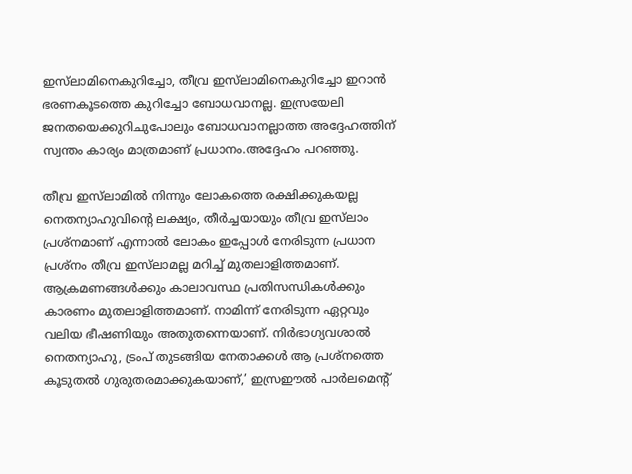ഇസ്‌ലാമിനെകുറിച്ചോ, തീവ്ര ഇസ്‌ലാമിനെകുറിച്ചോ ഇറാൻ ഭരണകൂടത്തെ കുറിച്ചോ ബോധവാനല്ല. ഇസ്രയേലി ജനതയെക്കുറിചുപോലും ബോധവാനല്ലാത്ത അദ്ദേഹത്തിന് സ്വന്തം കാര്യം മാത്രമാണ് പ്രധാനം.അദ്ദേഹം പറഞ്ഞു.

തീവ്ര ഇസ്‌ലാമിൽ നിന്നും ലോകത്തെ രക്ഷിക്കുകയല്ല നെതന്യാഹുവിന്റെ ലക്ഷ്യം, തീർച്ചയായും തീവ്ര ഇസ്‌ലാം പ്രശ്നമാണ് എന്നാൽ ലോകം ഇപ്പോൾ നേരിടുന്ന പ്രധാന പ്രശ്‌നം തീവ്ര ഇസ്‌ലാമല്ല മറിച്ച് മുതലാളിത്തമാണ്. ആക്രമണങ്ങൾക്കും കാലാവസ്ഥ പ്രതിസന്ധികൾക്കും കാരണം മുതലാളിത്തമാണ്. നാമിന്ന് നേരിടുന്ന ഏറ്റവും വലിയ ഭീഷണിയും അതുതന്നെയാണ്. നിർഭാഗ്യവശാൽ നെതന്യാഹു, ട്രംപ് തുടങ്ങിയ നേതാക്കൾ ആ പ്രശ്‌നത്തെ കൂടുതൽ ഗുരുതരമാക്കുകയാണ്,’ ഇസ്രഈൽ പാർലമെന്റ്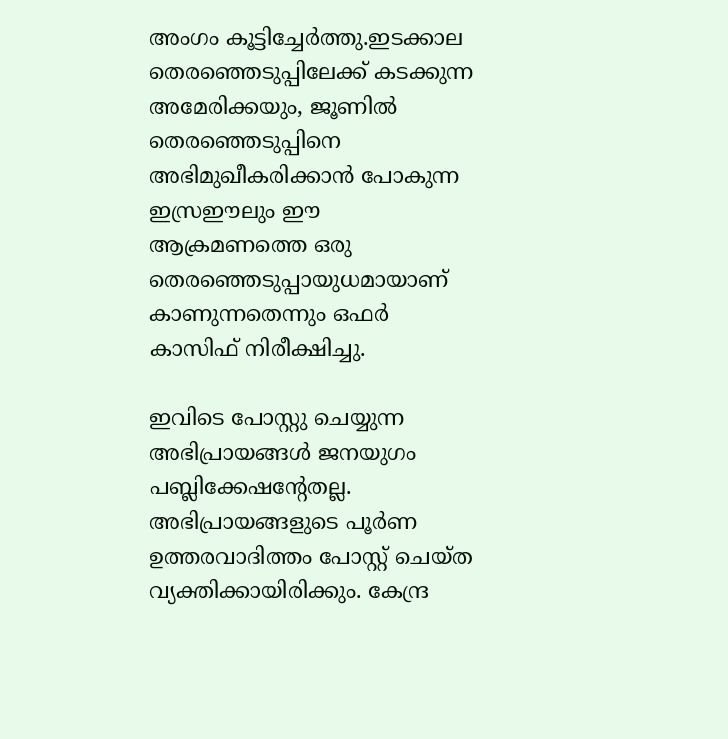അംഗം കൂട്ടിച്ചേർത്തു.ഇടക്കാല തെരഞ്ഞെടുപ്പിലേക്ക് കടക്കുന്ന അമേരിക്കയും, ജൂണിൽ തെരഞ്ഞെടുപ്പിനെ അഭിമുഖീകരിക്കാൻ പോകുന്ന ഇസ്രഈലും ഈ ആക്രമണത്തെ ഒരു തെരഞ്ഞെടുപ്പായുധമായാണ് കാണുന്നതെന്നും ഒഫർ കാസിഫ് നിരീക്ഷിച്ചു.

ഇവിടെ പോസ്റ്റു ചെയ്യുന്ന അഭിപ്രായങ്ങള്‍ ജനയുഗം പബ്ലിക്കേഷന്റേതല്ല. അഭിപ്രായങ്ങളുടെ പൂര്‍ണ ഉത്തരവാദിത്തം പോസ്റ്റ് ചെയ്ത വ്യക്തിക്കായിരിക്കും. കേന്ദ്ര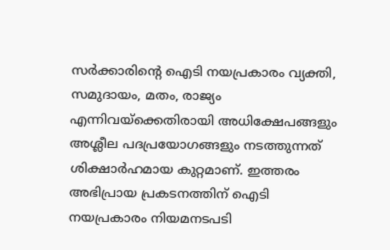സര്‍ക്കാരിന്റെ ഐടി നയപ്രകാരം വ്യക്തി, സമുദായം, മതം, രാജ്യം എന്നിവയ്‌ക്കെതിരായി അധിക്ഷേപങ്ങളും അശ്ലീല പദപ്രയോഗങ്ങളും നടത്തുന്നത് ശിക്ഷാര്‍ഹമായ കുറ്റമാണ്. ഇത്തരം അഭിപ്രായ പ്രകടനത്തിന് ഐടി നയപ്രകാരം നിയമനടപടി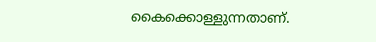കൈക്കൊള്ളുന്നതാണ്.